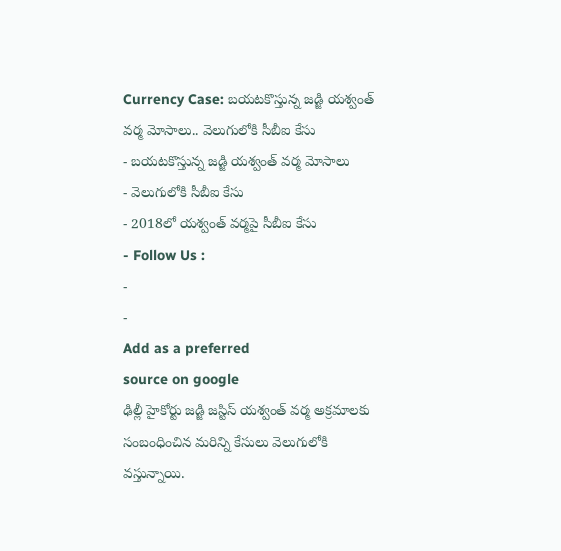Currency Case: బయటకొస్తున్న జడ్జి యశ్వంత్ వర్మ మోసాలు.. వెలుగులోకి సీబీఐ కేసు
- బయటకొస్తున్న జడ్జి యశ్వంత్ వర్మ మోసాలు
- వెలుగులోకి సీబీఐ కేసు
- 2018లో యశ్వంత్ వర్మపై సీబీఐ కేసు
- Follow Us :
-
-
Add as a preferred
source on google
ఢిల్లీ హైకోర్టు జడ్జి జస్టిస్ యశ్వంత్ వర్మ అక్రమాలకు సంబంధించిన మరిన్ని కేసులు వెలుగులోకి వస్తున్నాయి.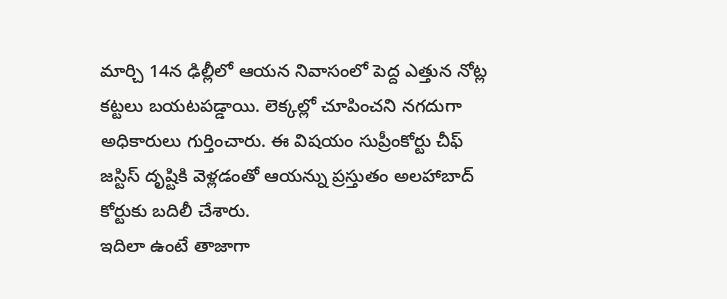మార్చి 14న ఢిల్లీలో ఆయన నివాసంలో పెద్ద ఎత్తున నోట్ల కట్టలు బయటపడ్డాయి. లెక్కల్లో చూపించని నగదుగా అధికారులు గుర్తించారు. ఈ విషయం సుప్రీంకోర్టు చీఫ్ జస్టిస్ దృష్టికి వెళ్లడంతో ఆయన్ను ప్రస్తుతం అలహాబాద్ కోర్టుకు బదిలీ చేశారు.
ఇదిలా ఉంటే తాజాగా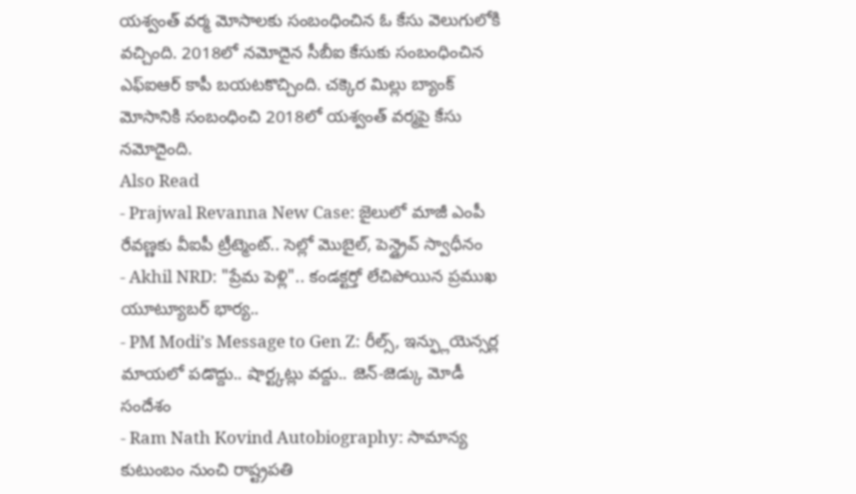యశ్వంత్ వర్మ మోసాలకు సంబంధించిన ఓ కేసు వెలుగులోకి వచ్చింది. 2018లో నమోదైన సీబీఐ కేసుకు సంబంధించిన ఎఫ్ఐఆర్ కాపీ బయటకొచ్చింది. చక్కెర మిల్లు బ్యాంక్ మోసానికి సంబంధించి 2018లో యశ్వంత్ వర్మపై కేసు నమోదైంది.
Also Read
- Prajwal Revanna New Case: జైలులో మాజీ ఎంపీ రేవణ్ణకు వీఐపీ ట్రీట్మెంట్.. సెల్లో మొబైల్, పెన్డ్రైవ్ స్వాధీనం
- Akhil NRD: "ప్రేమ పెళ్లి".. కండక్టర్తో లేచిపోయిన ప్రముఖ యూట్యూబర్ భార్య..
- PM Modi’s Message to Gen Z: రీల్స్, ఇన్ఫ్లుయెన్సర్ల మాయలో పడొద్దు.. షార్ట్కట్లు వద్దు.. జెన్-జెడ్కు మోడీ సందేశం
- Ram Nath Kovind Autobiography: సామాన్య కుటుంబం నుంచి రాష్ట్రపతి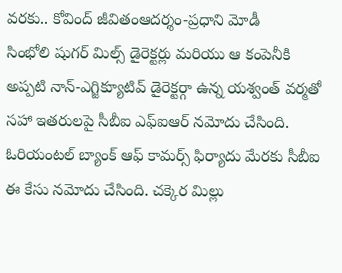వరకు.. కోవింద్ జీవితంఆదర్శం-ప్రధాని మోడీ
సింభోలి షుగర్ మిల్స్ డైరెక్టర్లు మరియు ఆ కంపెనీకి అప్పటి నాన్-ఎగ్జిక్యూటివ్ డైరెక్టర్గా ఉన్న యశ్వంత్ వర్మతో సహా ఇతరులపై సీబీఐ ఎఫ్ఐఆర్ నమోదు చేసింది. ఓరియంటల్ బ్యాంక్ ఆఫ్ కామర్స్ ఫిర్యాదు మేరకు సీబీఐ ఈ కేసు నమోదు చేసింది. చక్కెర మిల్లు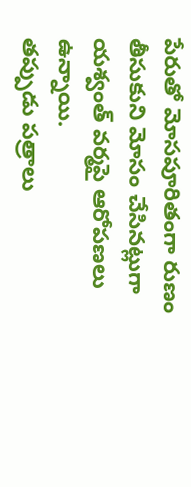పేరుతో మోసపూరితంగా రుణం తీసుకుని మోసం చేసినట్లుగా యశ్వంత్ వర్మపై ఆరోపణలు ఉన్నాయి.
తప్పుడు పత్రాలు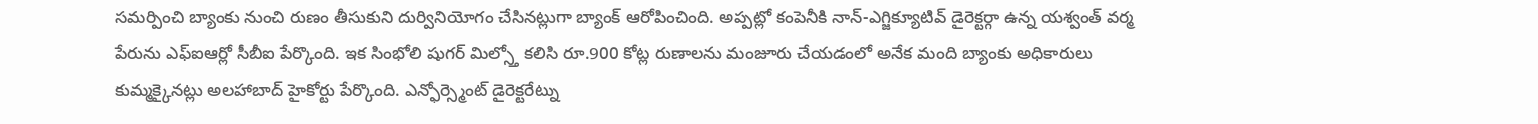సమర్పించి బ్యాంకు నుంచి రుణం తీసుకుని దుర్వినియోగం చేసినట్లుగా బ్యాంక్ ఆరోపించింది. అప్పట్లో కంపెనీకి నాన్-ఎగ్జిక్యూటివ్ డైరెక్టర్గా ఉన్న యశ్వంత్ వర్మ పేరును ఎఫ్ఐఆర్లో సీబీఐ పేర్కొంది. ఇక సింభోలి షుగర్ మిల్స్తో కలిసి రూ.900 కోట్ల రుణాలను మంజూరు చేయడంలో అనేక మంది బ్యాంకు అధికారులు కుమ్మక్కైనట్లు అలహాబాద్ హైకోర్టు పేర్కొంది. ఎన్ఫోర్స్మెంట్ డైరెక్టరేట్ను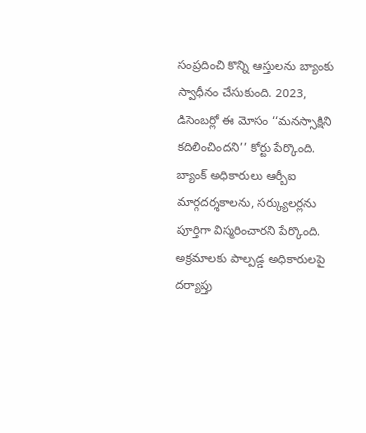సంప్రదించి కొన్ని ఆస్తులను బ్యాంకు స్వాధీనం చేసుకుంది. 2023, డిసెంబర్లో ఈ మోసం ‘‘మనస్సాక్షిని కదిలించిందని’’ కోర్టు పేర్కొంది. బ్యాంక్ అధికారులు ఆర్బీఐ మార్గదర్శకాలను, సర్క్యులర్లను పూర్తిగా విస్మరించారని పేర్కొంది. అక్రమాలకు పాల్పడ్డ అధికారులపై దర్యాప్తు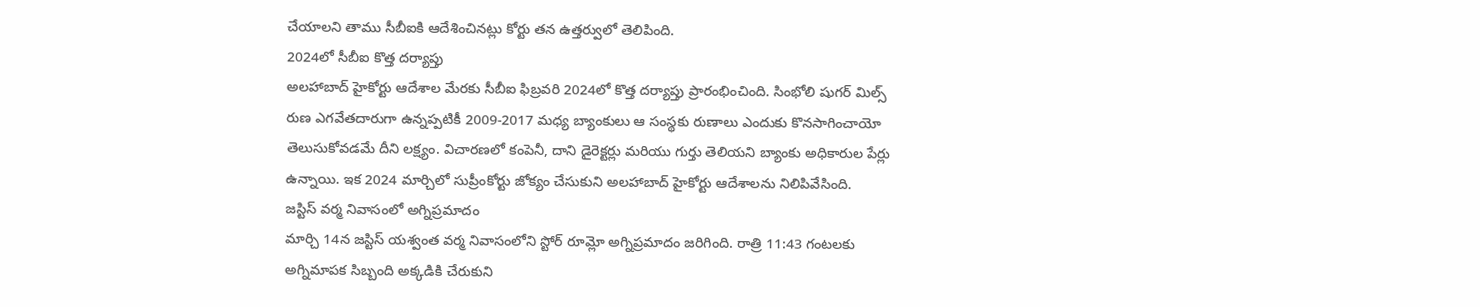చేయాలని తాము సీబీఐకి ఆదేశించినట్లు కోర్టు తన ఉత్తర్వులో తెలిపింది.
2024లో సీబీఐ కొత్త దర్యాప్తు
అలహాబాద్ హైకోర్టు ఆదేశాల మేరకు సీబీఐ ఫిబ్రవరి 2024లో కొత్త దర్యాప్తు ప్రారంభించింది. సింభోలి షుగర్ మిల్స్ రుణ ఎగవేతదారుగా ఉన్నప్పటికీ 2009-2017 మధ్య బ్యాంకులు ఆ సంస్థకు రుణాలు ఎందుకు కొనసాగించాయో తెలుసుకోవడమే దీని లక్ష్యం. విచారణలో కంపెనీ, దాని డైరెక్టర్లు మరియు గుర్తు తెలియని బ్యాంకు అధికారుల పేర్లు ఉన్నాయి. ఇక 2024 మార్చిలో సుప్రీంకోర్టు జోక్యం చేసుకుని అలహాబాద్ హైకోర్టు ఆదేశాలను నిలిపివేసింది.
జస్టిస్ వర్మ నివాసంలో అగ్నిప్రమాదం
మార్చి 14న జస్టిస్ యశ్వంత వర్మ నివాసంలోని స్టోర్ రూమ్లో అగ్నిప్రమాదం జరిగింది. రాత్రి 11:43 గంటలకు అగ్నిమాపక సిబ్బంది అక్కడికి చేరుకుని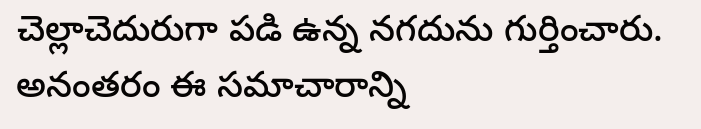చెల్లాచెదురుగా పడి ఉన్న నగదును గుర్తించారు. అనంతరం ఈ సమాచారాన్ని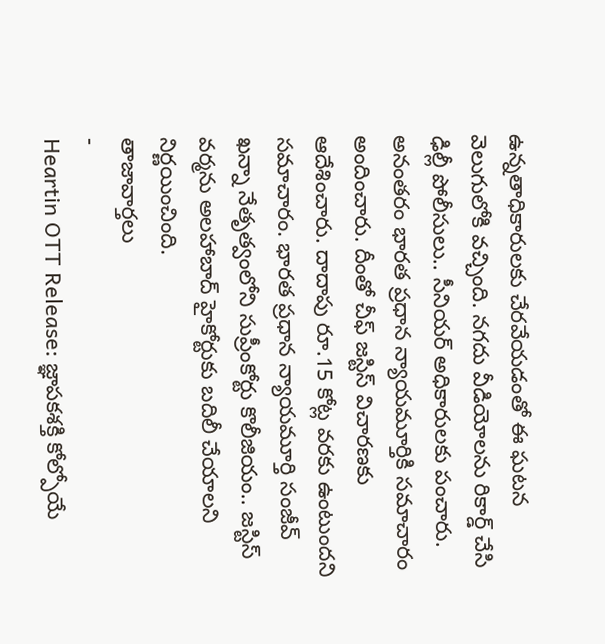ఉన్నతాధికారులకు చేరవేయడంతో ఈ ఘటన వెలుగులోకి వచ్చింది. నగదు వీడియోలను రికార్డ్ చేసి ఢిల్లీ పోలీసులు.. సీనియర్ అధికారులకు పంచారు. అనంతరం భారత ప్రధాన న్యాయమూర్తికి సమాచారం అందించారు. దీంతో చీఫ్ జస్టిస్ విచారణకు ఆదేశించారు. దాదాపు రూ.15 కోట్ల వరకు ఉంటుందని సమాచారం. భారత ప్రధాన న్యాయమూర్తి సంజీవ్ ఖన్నా నేతృత్వంలోని సుప్రీంకోర్టు కొలీజియం.. జస్టిస్ వర్మను అలహాబాద్ హైకోర్టుకు బదిలీ చేయాలని నిర్ణయించింది.
తాజావార్తలు
-
Heartin OTT Release: జ్ఞాపకశక్తి కోల్పోయే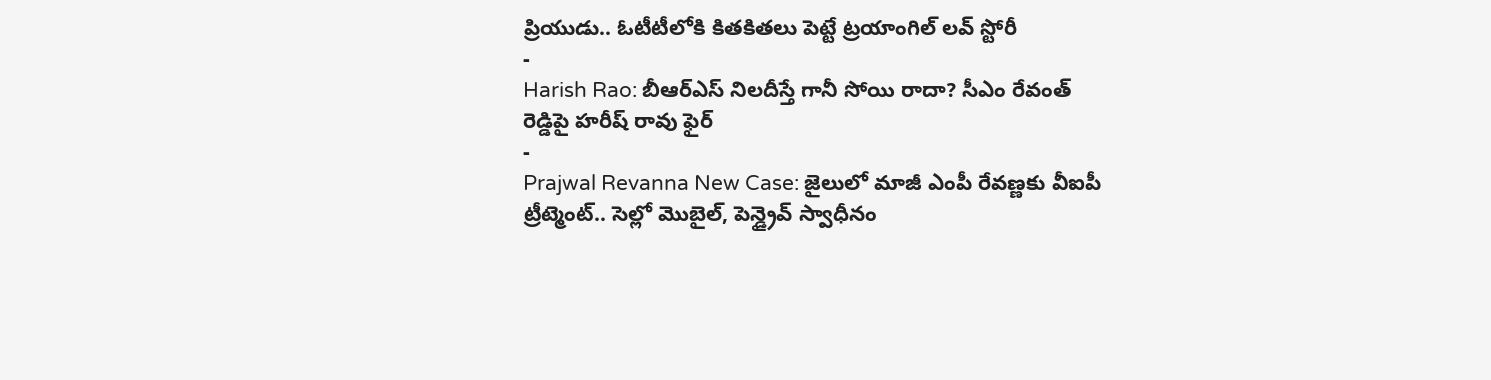ప్రియుడు.. ఓటీటీలోకి కితకితలు పెట్టే ట్రయాంగిల్ లవ్ స్టోరీ
-
Harish Rao: బీఆర్ఎస్ నిలదీస్తే గానీ సోయి రాదా? సీఎం రేవంత్ రెడ్డిపై హరీష్ రావు ఫైర్
-
Prajwal Revanna New Case: జైలులో మాజీ ఎంపీ రేవణ్ణకు వీఐపీ ట్రీట్మెంట్.. సెల్లో మొబైల్, పెన్డ్రైవ్ స్వాధీనం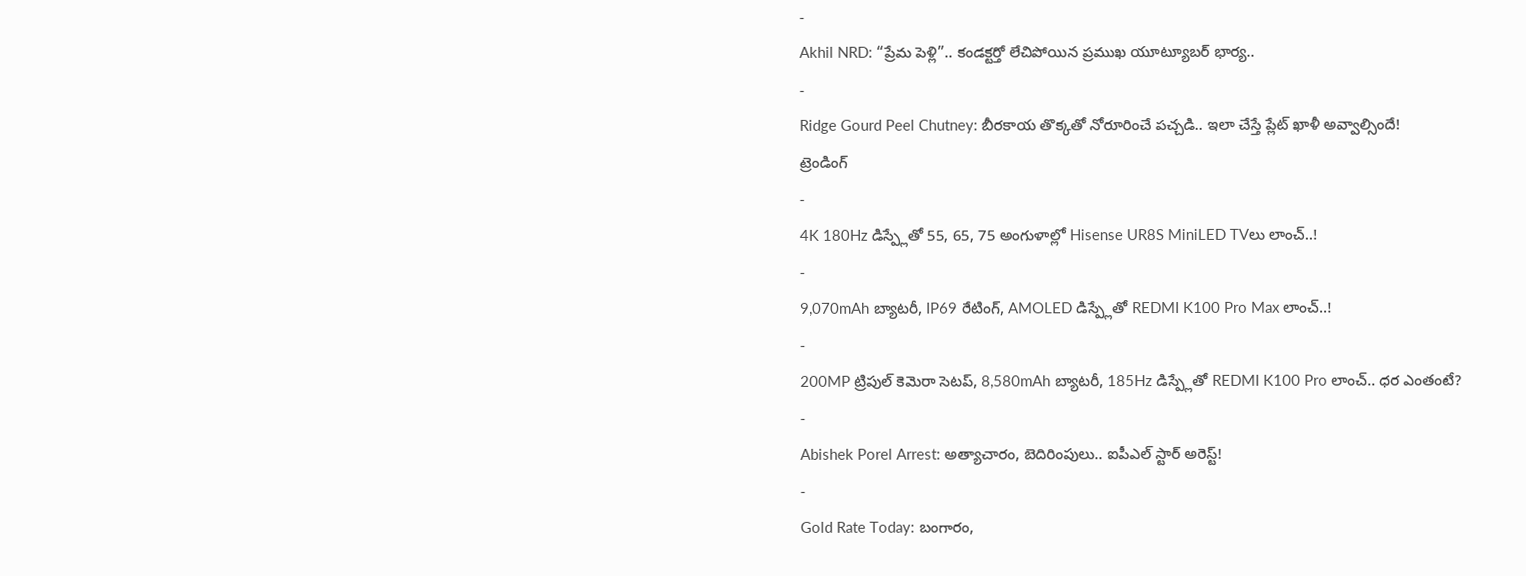-
Akhil NRD: “ప్రేమ పెళ్లి”.. కండక్టర్తో లేచిపోయిన ప్రముఖ యూట్యూబర్ భార్య..
-
Ridge Gourd Peel Chutney: బీరకాయ తొక్కతో నోరూరించే పచ్చడి.. ఇలా చేస్తే ప్లేట్ ఖాళీ అవ్వాల్సిందే!
ట్రెండింగ్
-
4K 180Hz డిస్ప్లేతో 55, 65, 75 అంగుళాల్లో Hisense UR8S MiniLED TVలు లాంచ్..!
-
9,070mAh బ్యాటరీ, IP69 రేటింగ్, AMOLED డిస్ప్లేతో REDMI K100 Pro Max లాంచ్..!
-
200MP ట్రిపుల్ కెమెరా సెటప్, 8,580mAh బ్యాటరీ, 185Hz డిస్ప్లేతో REDMI K100 Pro లాంచ్.. ధర ఎంతంటే?
-
Abishek Porel Arrest: అత్యాచారం, బెదిరింపులు.. ఐపీఎల్ స్టార్ అరెస్ట్!
-
Gold Rate Today: బంగారం,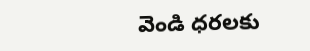వెండి ధరలకు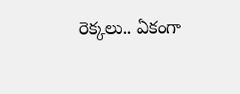రెక్కలు.. ఏకంగా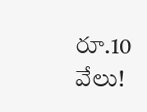రూ.10 వేలు!